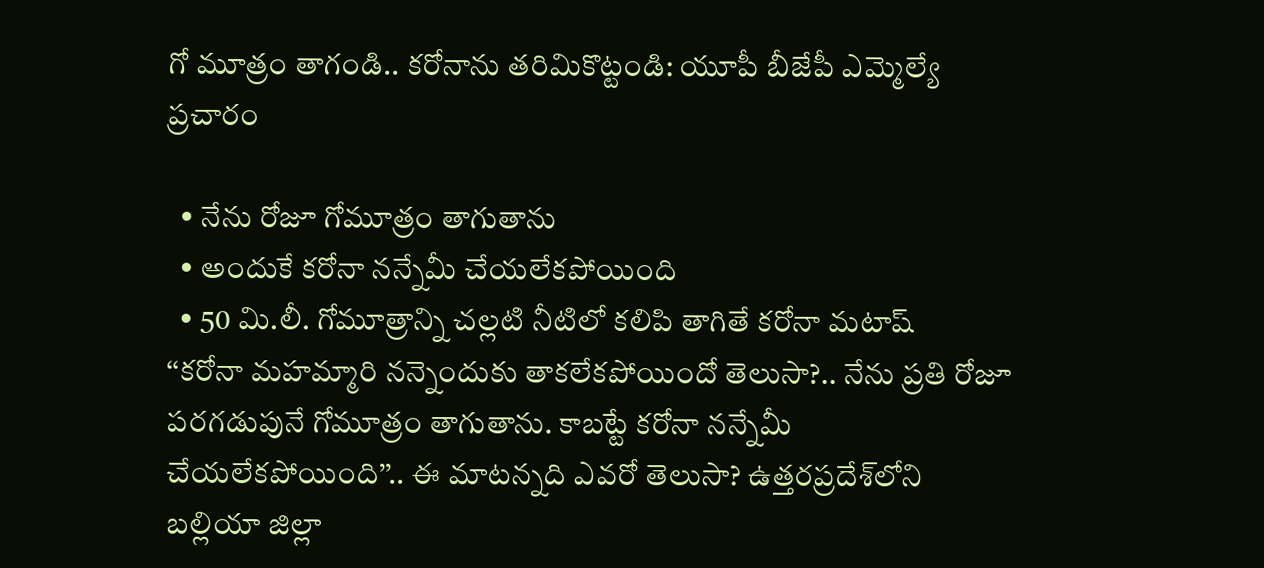గో మూత్రం తాగండి.. కరోనాను తరిమికొట్టండి: యూపీ బీజేపీ ఎమ్మెల్యే ప్రచారం

  • నేను రోజూ గోమూత్రం తాగుతాను
  • అందుకే కరోనా నన్నేమీ చేయలేకపోయింది
  • 50 మి.లీ. గోమూత్రాన్ని చల్లటి నీటిలో కలిపి తాగితే కరోనా మటాష్
‘‘కరోనా మహమ్మారి నన్నెందుకు తాకలేకపోయిందో తెలుసా?.. నేను ప్రతి రోజూ పరగడుపునే గోమూత్రం తాగుతాను. కాబట్టే కరోనా నన్నేమీ చేయలేకపోయింది’’.. ఈ మాటన్నది ఎవరో తెలుసా? ఉత్తరప్రదేశ్‌లోని బల్లియా జిల్లా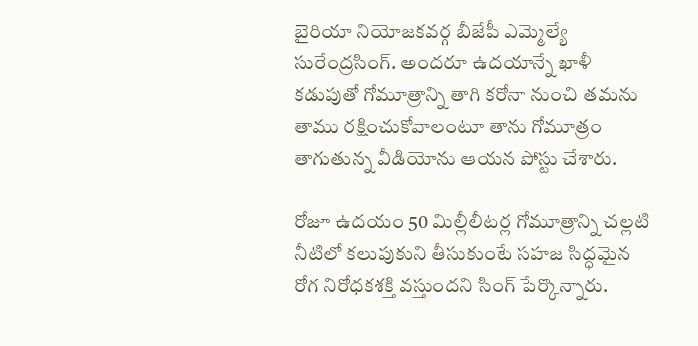బైరియా నియోజకవర్గ బీజేపీ ఎమ్మెల్యే సురేంద్రసింగ్. అందరూ ఉదయాన్నే ఖాళీ కడుపుతో గోమూత్రాన్ని తాగి కరోనా నుంచి తమను తాము రక్షించుకోవాలంటూ తాను గోమూత్రం తాగుతున్న వీడియోను ఆయన పోస్టు చేశారు.

రోజూ ఉదయం 50 మిల్లీలీటర్ల గోమూత్రాన్ని చల్లటి నీటిలో కలుపుకుని తీసుకుంటే సహజ సిద్ధమైన రోగ నిరోధకశక్తి వస్తుందని సింగ్ పేర్కొన్నారు.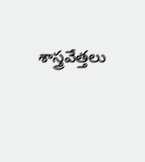శాస్త్రవేత్తలు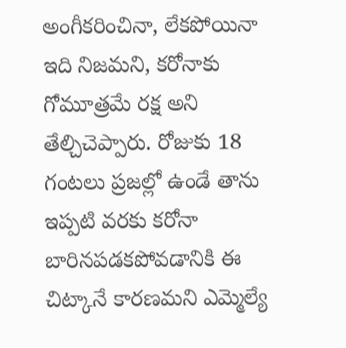అంగీకరించినా, లేకపోయినా ఇది నిజమని, కరోనాకు గోమూత్రమే రక్ష అని తేల్చిచెప్పారు. రోజుకు 18 గంటలు ప్రజల్లో ఉండే తాను ఇప్పటి వరకు కరోనా బారినపడకపోవడానికి ఈ చిట్కానే కారణమని ఎమ్మెల్యే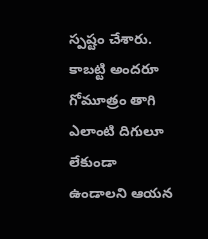స్పష్టం చేశారు. కాబట్టి అందరూ గోమూత్రం తాగి ఎలాంటి దిగులూ లేకుండా ఉండాలని ఆయన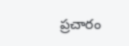ప్రచారం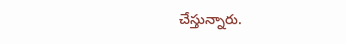చేస్తున్నారు.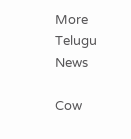More Telugu News

Cow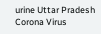urine Uttar Pradesh Corona Virus